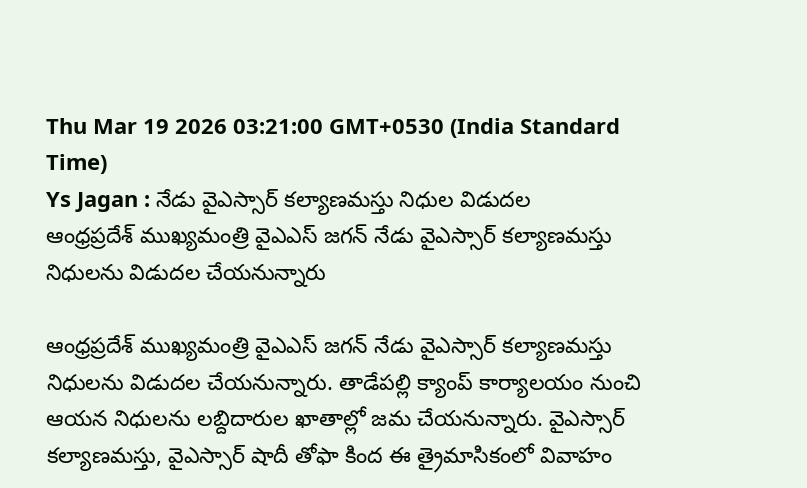Thu Mar 19 2026 03:21:00 GMT+0530 (India Standard Time)
Ys Jagan : నేడు వైఎస్సార్ కల్యాణమస్తు నిధుల విడుదల
ఆంధ్రప్రదేశ్ ముఖ్యమంత్రి వైఎఎస్ జగన్ నేడు వైఎస్సార్ కల్యాణమస్తు నిధులను విడుదల చేయనున్నారు

ఆంధ్రప్రదేశ్ ముఖ్యమంత్రి వైఎఎస్ జగన్ నేడు వైఎస్సార్ కల్యాణమస్తు నిధులను విడుదల చేయనున్నారు. తాడేపల్లి క్యాంప్ కార్యాలయం నుంచి ఆయన నిధులను లబ్దిదారుల ఖాతాల్లో జమ చేయనున్నారు. వైఎస్సార్ కల్యాణమస్తు, వైఎస్సార్ షాదీ తోఫా కింద ఈ త్రైమాసికంలో వివాహం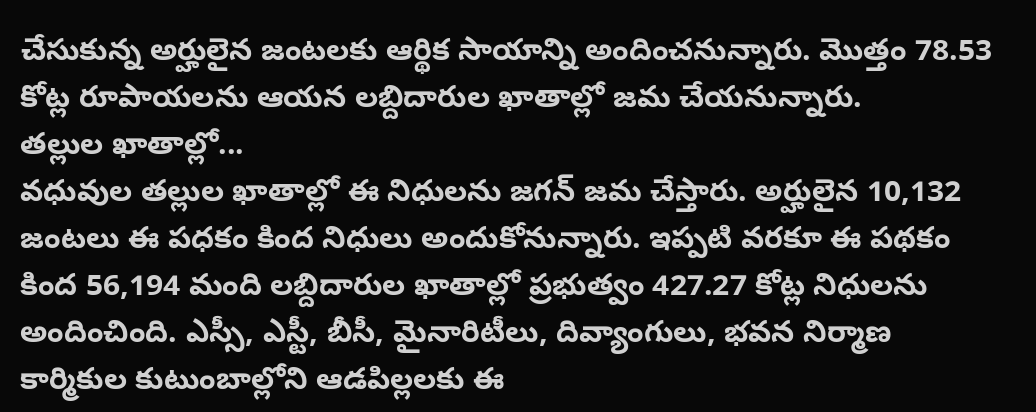చేసుకున్న అర్హులైన జంటలకు ఆర్థిక సాయాన్ని అందించనున్నారు. మొత్తం 78.53 కోట్ల రూపాయలను ఆయన లబ్దిదారుల ఖాతాల్లో జమ చేయనున్నారు.
తల్లుల ఖాతాల్లో...
వధువుల తల్లుల ఖాతాల్లో ఈ నిధులను జగన్ జమ చేస్తారు. అర్హులైన 10,132 జంటలు ఈ పధకం కింద నిధులు అందుకోనున్నారు. ఇప్పటి వరకూ ఈ పథకం కింద 56,194 మంది లబ్దిదారుల ఖాతాల్లో ప్రభుత్వం 427.27 కోట్ల నిధులను అందించింది. ఎస్సీ, ఎస్టీ, బీసీ, మైనారిటీలు, దివ్యాంగులు, భవన నిర్మాణ కార్మికుల కుటుంబాల్లోని ఆడపిల్లలకు ఈ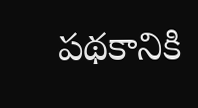పథకానికి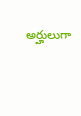అర్హులుగా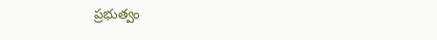ప్రభుత్వం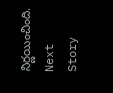నిర్ణయించింది.
Next Story